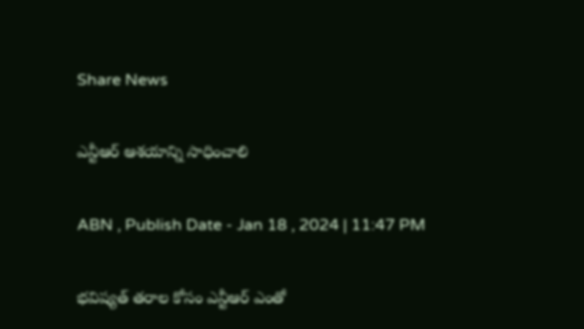Share News

ఎన్టీఆర్‌ ఆశయాన్ని సాధించాలి

ABN , Publish Date - Jan 18 , 2024 | 11:47 PM

భవిష్యత్‌ తరాల కోసం ఎన్టీఆర్‌ ఎంతో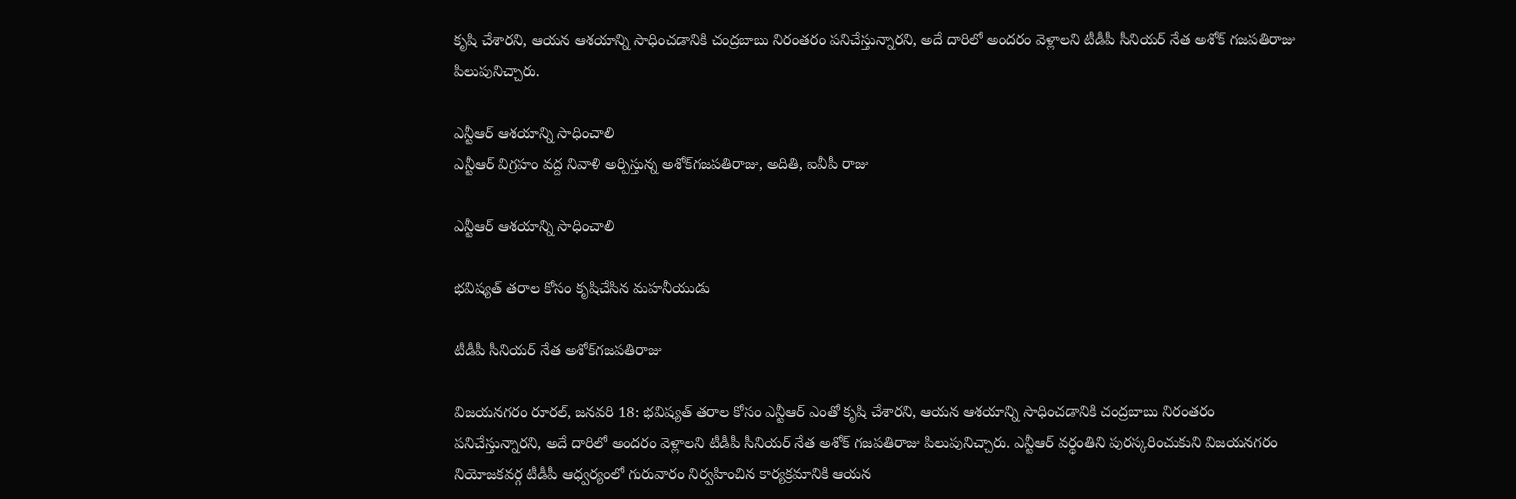కృషి చేశారని, ఆయన ఆశయాన్ని సాధించడానికి చంద్రబాబు నిరంతరం పనిచేస్తున్నారని, అదే దారిలో అందరం వెళ్లాలని టీడీపీ సీనియర్‌ నేత అశోక్‌ గజపతిరాజు పిలుపునిచ్చారు.

ఎన్టీఆర్‌ ఆశయాన్ని సాధించాలి
ఎన్టీఆర్‌ విగ్రహం వద్ద నివాళి అర్పిస్తున్న అశోక్‌గజపతిరాజు, అదితి, ఐవీపీ రాజు

ఎన్టీఆర్‌ ఆశయాన్ని సాధించాలి

భవిష్యత్‌ తరాల కోసం కృషిచేసిన మహనీయుడు

టీడీపీ సీనియర్‌ నేత అశోక్‌గజపతిరాజు

విజయనగరం రూరల్‌, జనవరి 18: భవిష్యత్‌ తరాల కోసం ఎన్టీఆర్‌ ఎంతో కృషి చేశారని, ఆయన ఆశయాన్ని సాధించడానికి చంద్రబాబు నిరంతరం పనిచేస్తున్నారని, అదే దారిలో అందరం వెళ్లాలని టీడీపీ సీనియర్‌ నేత అశోక్‌ గజపతిరాజు పిలుపునిచ్చారు. ఎన్టీఆర్‌ వర్థంతిని పురస్కరించుకుని విజయనగరం నియోజకవర్గ టీడీపీ ఆధ్వర్యంలో గురువారం నిర్వహించిన కార్యక్రమానికి ఆయన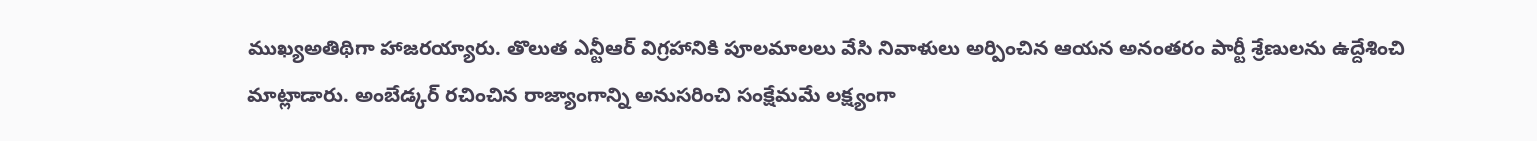ముఖ్యఅతిథిగా హాజరయ్యారు. తొలుత ఎన్టీఆర్‌ విగ్రహానికి పూలమాలలు వేసి నివాళులు అర్పించిన ఆయన అనంతరం పార్టీ శ్రేణులను ఉద్దేశించి మాట్లాడారు. అంబేడ్కర్‌ రచించిన రాజ్యాంగాన్ని అనుసరించి సంక్షేమమే లక్ష్యంగా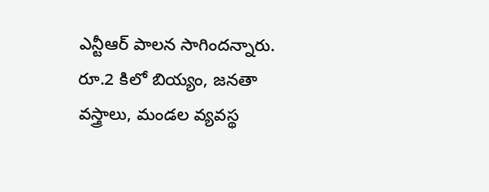ఎన్టీఆర్‌ పాలన సాగిందన్నారు. రూ.2 కిలో బియ్యం, జనతా వస్త్రాలు, మండల వ్యవస్థ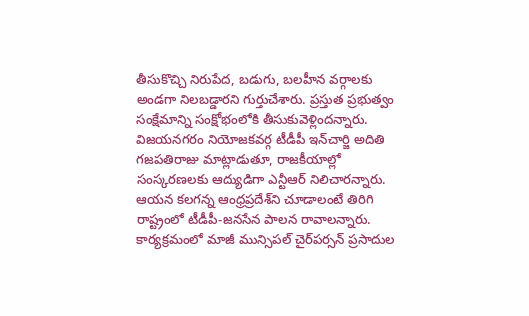తీసుకొచ్చి నిరుపేద, బడుగు, బలహీన వర్గాలకు అండగా నిలబడ్డారని గుర్తుచేశారు. ప్రస్తుత ప్రభుత్వం సంక్షేమాన్ని సంక్షోభంలోకి తీసుకువెళ్లిందన్నారు. విజయనగరం నియోజకవర్గ టీడీపీ ఇన్‌చార్జి అదితి గజపతిరాజు మాట్లాడుతూ, రాజకీయాల్లో సంస్కరణలకు ఆద్యుడిగా ఎన్టీఆర్‌ నిలిచారన్నారు. ఆయన కలగన్న ఆంధ్రప్రదేశ్‌ని చూడాలంటే తిరిగి రాష్ట్రంలో టీడీపీ-జనసేన పాలన రావాలన్నారు. కార్యక్రమంలో మాజీ మున్సిపల్‌ చైర్‌పర్సన్‌ ప్రసాదుల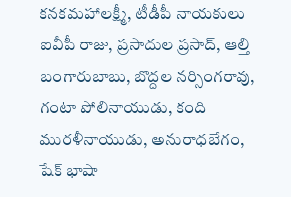కనకమహాలక్ష్మీ, టీడీపీ నాయకులు ఐవీపీ రాజు, ప్రసాదుల ప్రసాద్‌, ఆల్తి బంగారుబాబు, బొద్దల నర్సింగరావు, గంటా పోలినాయుడు, కంది మురళీనాయుడు, అనురాధబేగం, షేక్‌ భాషా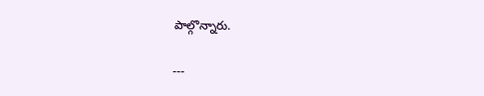పాల్గొన్నారు.

---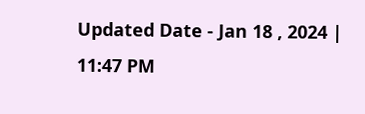Updated Date - Jan 18 , 2024 | 11:47 PM